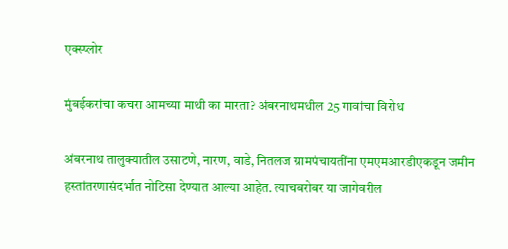एक्स्प्लोर

मुंबईकरांचा कचरा आमच्या माथी का मारता? अंबरनाथमधील 25 गावांचा विरोध

अंबरनाथ तालुक्यातील उसाटणे, नारण, वाडे, नितलज ग्रामपंचायतींना एमएमआरडीएकडून जमीन हस्तांतरणासंदर्भात नोटिसा देण्यात आल्या आहेत. त्याचबरोबर या जागेवरील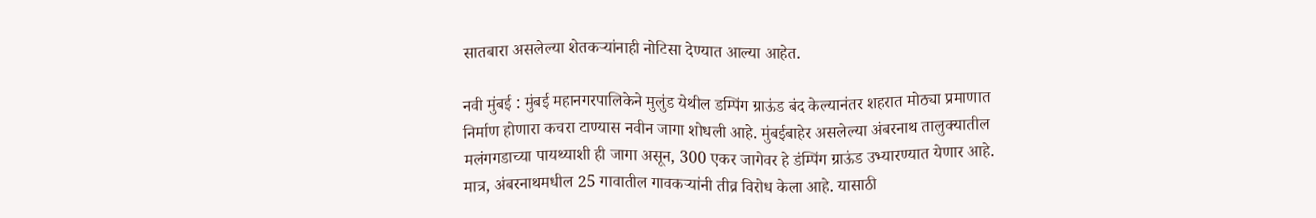सातबारा असलेल्या शेतकऱ्यांनाही नोटिसा देण्यात आल्या आहेत.

नवी मुंबई : मुंबई महानगरपालिकेने मुलुंड येथील डम्पिंग ग्राऊंड बंद केल्यानंतर शहरात मोठ्या प्रमाणात निर्माण होणारा कचरा टाण्यास नवीन जागा शोधली आहे. मुंबईबाहेर असलेल्या अंबरनाथ तालुक्यातील मलंगगडाच्या पायथ्याशी ही जागा असून, 300 एकर जागेवर हे डंम्पिंग ग्राऊंड उभ्यारण्यात येणार आहे. मात्र, अंबरनाथमधील 25 गावातील गावकऱ्यांनी तीव्र विरोध केला आहे. यासाठी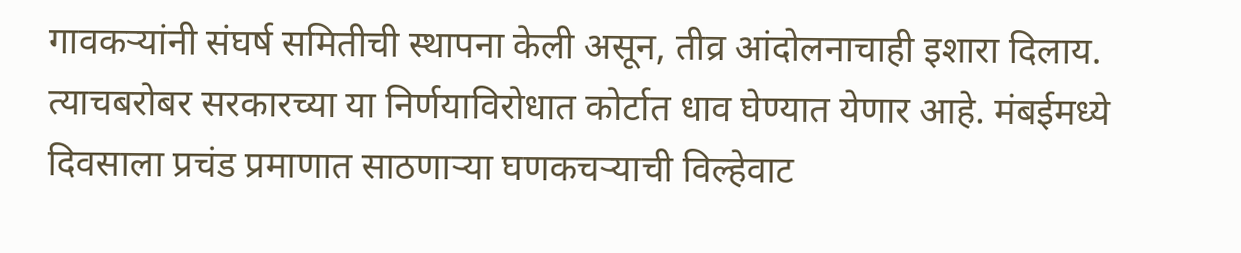गावकऱ्यांनी संघर्ष समितीची स्थापना केली असून, तीव्र आंदोलनाचाही इशारा दिलाय. त्याचबरोबर सरकारच्या या निर्णयाविरोधात कोर्टात धाव घेण्यात येणार आहे. मंबईमध्ये दिवसाला प्रचंड प्रमाणात साठणाऱ्या घणकचऱ्याची विल्हेवाट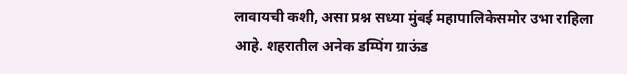लावायची कशी, असा प्रश्न सध्या मुंबई महापालिकेसमोर उभा राहिला आहे. शहरातील अनेक डम्पिंग ग्राऊंड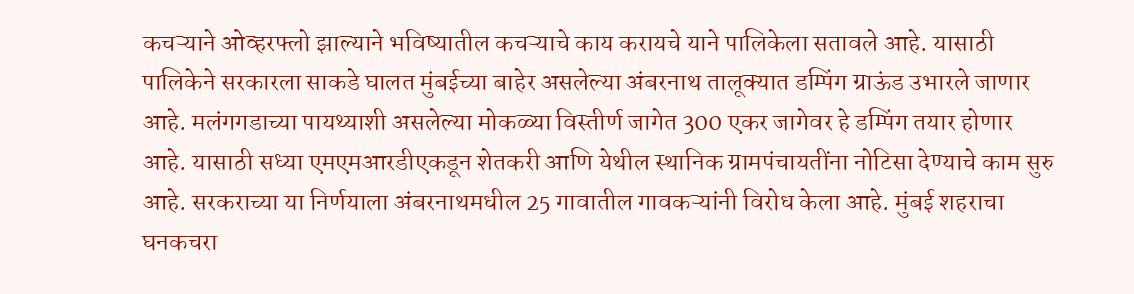कचऱ्याने ओव्हरफ्लो झाल्याने भविष्यातील कचऱ्याचे काय करायचे याने पालिकेला सतावले आहे. यासाठी पालिकेने सरकारला साकडे घालत मुंबईच्या बाहेर असलेल्या अंबरनाथ तालूक्यात डम्पिंग ग्राऊंड उभारले जाणार आहे. मलंगगडाच्या पायथ्याशी असलेल्या मोकळ्या विस्तीर्ण जागेत 300 एकर जागेवर हे डम्पिंग तयार होणार आहे. यासाठी सध्या एमएमआरडीएकडून शेतकरी आणि येथील स्थानिक ग्रामपंचायतींना नोटिसा देण्याचे काम सुरु आहे. सरकराच्या या निर्णयाला अंबरनाथमधील 25 गावातील गावकऱ्यांनी विरोध केला आहे. मुंबई शहराचा घनकचरा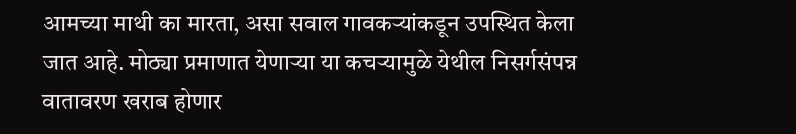आमच्या माथी का मारता, असा सवाल गावकऱ्यांकडून उपस्थित केला जात आहे. मोठ्या प्रमाणात येणाऱ्या या कचऱ्यामुळे येथील निसर्गसंपन्न वातावरण खराब होणार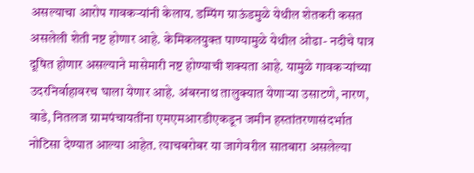असल्याचा आरोप गावकऱ्यांनी केलाय. डम्पिंग ग्राऊंडमुळे येथील शेतकरी कसत असलेली शेती नष्ट होणार आहे. केमिकलयुक्त पाण्यामुळे येथील ओढा- नदीचे पात्र दूषित होणार असल्याने मासेमारी नष्ट होण्याची शक्यता आहे. यामुळे गावकऱ्यांच्या उदरनिर्वाहावरच घाला येणार आहे. अंबरनाथ तालुक्यात येणाऱ्या उसाटणे, नारण, वाडे, नितलज ग्रामपंचायतींना एमएमआरडीएकडून जमीन हस्तांतरणासंदर्भात नोटिसा देण्यात आल्या आहेत. त्याचबरोबर या जागेवरील सातबारा असलेल्या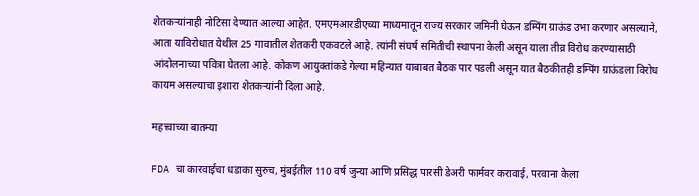शेतकऱ्यांनाही नोटिसा देण्यात आल्या आहेत. एमएमआरडीएच्या माध्यमातून राज्य सरकार जमिनी घेऊन डम्पिंग ग्राऊंड उभा करणार असल्याने, आता याविरोधात येथील 25 गावातील शेतकरी एकवटले आहे. त्यांनी संघर्ष समितीची स्थापना केली असून याला तीव्र विरोध करण्यासाठी आंदोलनाच्या पवित्रा घेतला आहे. कोकण आयुक्तांकडे गेल्या महिन्यात याबाबत बैठक पार पडली असून यात बैठकीतही डम्पिंग ग्राऊंडला विरोध कायम असल्याचा इशारा शेतकऱ्यांनी दिला आहे.

महत्त्वाच्या बातम्या

FDA चा कारवाईचा धडाका सुरुच, मुंबईतील 110 वर्ष जुन्या आणि प्रसिद्ध पारसी डेअरी फार्मवर करावाई, परवाना केला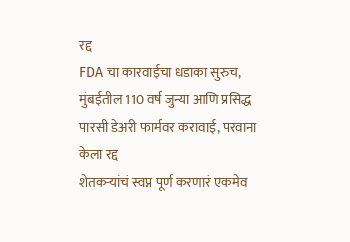रद्द
FDA चा कारवाईचा धडाका सुरुच, मुंबईतील 110 वर्ष जुन्या आणि प्रसिद्ध पारसी डेअरी फार्मवर करावाई, परवाना केला रद्द
शेतकऱ्यांचं स्वप्न पूर्ण करणारं एकमेव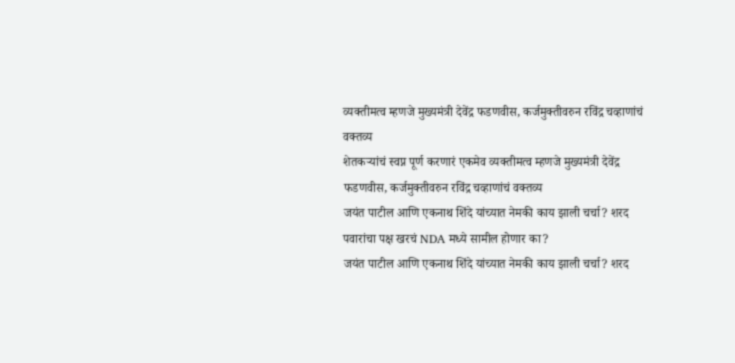व्यक्तीमत्व म्हणजे मुख्यमंत्री देवेंद्र फडणवीस, कर्जमुक्तीवरुन रविंद्र चव्हाणांचं वक्तव्य
शेतकऱ्यांचं स्वप्न पूर्ण करणारं एकमेव व्यक्तीमत्व म्हणजे मुख्यमंत्री देवेंद्र फडणवीस, कर्जमुक्तीवरुन रविंद्र चव्हाणांचं वक्तव्य
जयंत पाटील आणि एकनाथ शिंदे यांच्यात नेमकी काय झाली चर्चा? शरद पवारांचा पक्ष खरचं NDA मध्ये सामील होणार का?
जयंत पाटील आणि एकनाथ शिंदे यांच्यात नेमकी काय झाली चर्चा? शरद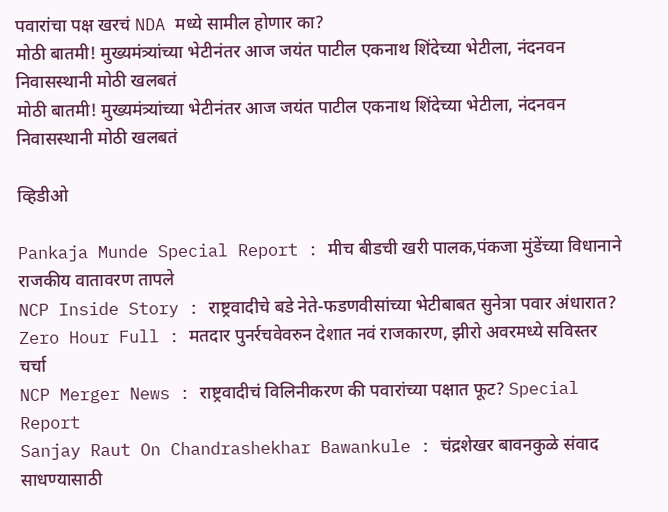पवारांचा पक्ष खरचं NDA मध्ये सामील होणार का?
मोठी बातमी! मुख्यमंत्र्यांच्या भेटीनंतर आज जयंत पाटील एकनाथ शिंदेच्या भेटीला, नंदनवन निवासस्थानी मोठी खलबतं
मोठी बातमी! मुख्यमंत्र्यांच्या भेटीनंतर आज जयंत पाटील एकनाथ शिंदेच्या भेटीला, नंदनवन निवासस्थानी मोठी खलबतं

व्हिडीओ

Pankaja Munde Special Report : मीच बीडची खरी पालक,पंकजा मुंडेंच्या विधानाने राजकीय वातावरण तापले
NCP Inside Story : राष्ट्रवादीचे बडे नेते-फडणवीसांच्या भेटीबाबत सुनेत्रा पवार अंधारात?
Zero Hour Full : मतदार पुनर्रचवेवरुन देशात नवं राजकारण, झीरो अवरमध्ये सविस्तर चर्चा
NCP Merger News : राष्ट्रवादीचं विलिनीकरण की पवारांच्या पक्षात फूट? Special Report
Sanjay Raut On Chandrashekhar Bawankule : चंद्रशेखर बावनकुळे संवाद साधण्यासाठी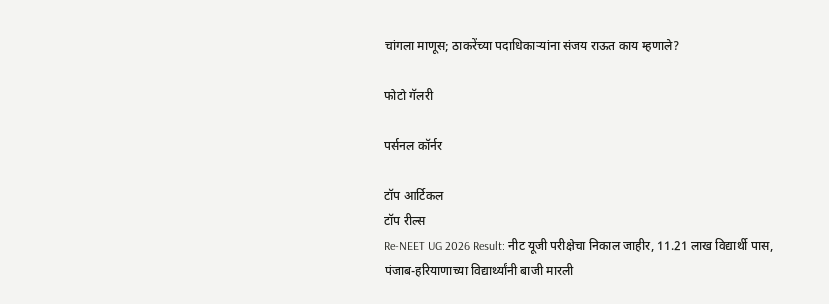चांगला माणूस; ठाकरेंच्या पदाधिकाऱ्यांना संजय राऊत काय म्हणाले?

फोटो गॅलरी

पर्सनल कॉर्नर

टॉप आर्टिकल
टॉप रील्स
Re-NEET UG 2026 Result: नीट यूजी परीक्षेचा निकाल जाहीर, 11.21 लाख विद्यार्थी पास, पंजाब-हरियाणाच्या विद्यार्थ्यांनी बाजी मारली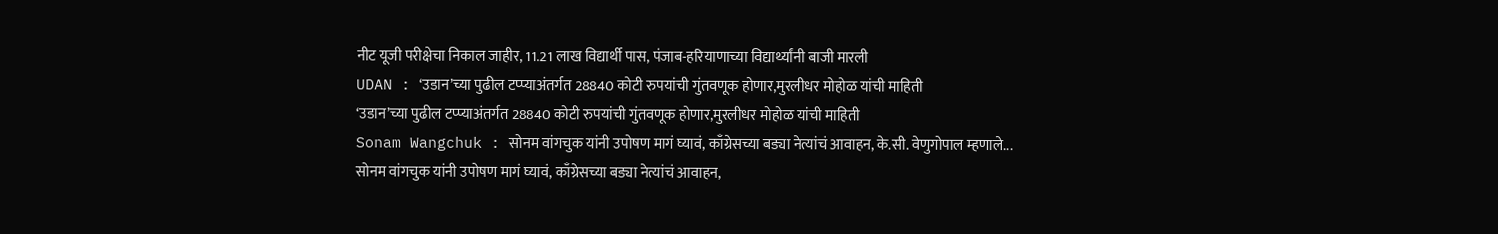नीट यूजी परीक्षेचा निकाल जाहीर, 11.21 लाख विद्यार्थी पास, पंजाब-हरियाणाच्या विद्यार्थ्यांनी बाजी मारली
UDAN : ‘उडान’च्या पुढील टप्प्याअंतर्गत 28840 कोटी रुपयांची गुंतवणूक होणार,मुरलीधर मोहोळ यांची माहिती
‘उडान’च्या पुढील टप्प्याअंतर्गत 28840 कोटी रुपयांची गुंतवणूक होणार,मुरलीधर मोहोळ यांची माहिती
Sonam Wangchuk : सोनम वांगचुक यांनी उपोषण मागं घ्यावं, काँग्रेसच्या बड्या नेत्यांचं आवाहन, के.सी. वेणुगोपाल म्हणाले...
सोनम वांगचुक यांनी उपोषण मागं घ्यावं, काँग्रेसच्या बड्या नेत्यांचं आवाहन,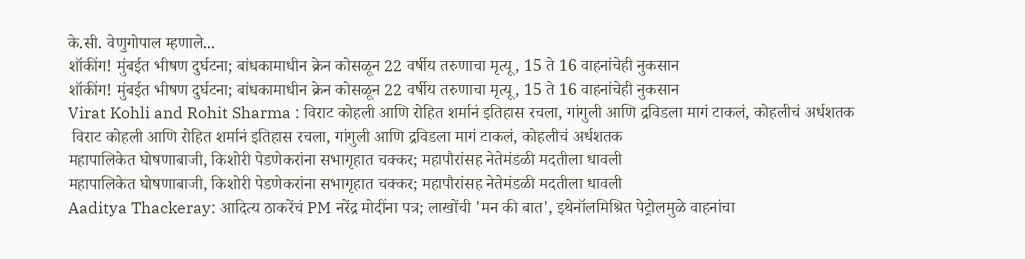के.सी. वेणुगोपाल म्हणाले...
शॉकींग! मुंबईत भीषण दुर्घटना; बांधकामाधीन क्रेन कोसळून 22 वर्षीय तरुणाचा मृत्यू, 15 ते 16 वाहनांचेही नुकसान
शॉकींग! मुंबईत भीषण दुर्घटना; बांधकामाधीन क्रेन कोसळून 22 वर्षीय तरुणाचा मृत्यू, 15 ते 16 वाहनांचेही नुकसान
Virat Kohli and Rohit Sharma : विराट कोहली आणि रोहित शर्मानं इतिहास रचला, गांगुली आणि द्रविडला मागं टाकलं, कोहलीचं अर्धशतक
 विराट कोहली आणि रोहित शर्मानं इतिहास रचला, गांगुली आणि द्रविडला मागं टाकलं, कोहलीचं अर्धशतक
महापालिकेत घोषणाबाजी, किशोरी पेडणेकरांना सभागृहात चक्कर; महापौरांसह नेतेमंडळी मदतीला धावली
महापालिकेत घोषणाबाजी, किशोरी पेडणेकरांना सभागृहात चक्कर; महापौरांसह नेतेमंडळी मदतीला धावली
Aaditya Thackeray: आदित्य ठाकरेंचं PM नरेंद्र मोदींना पत्र; लाखोंची 'मन की बात', इथेनॉलमिश्रित पेट्रोलमुळे वाहनांचा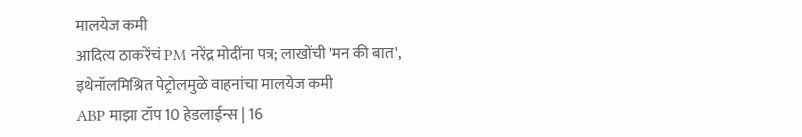मालयेज कमी
आदित्य ठाकरेंचं PM नरेंद्र मोदींना पत्र; लाखोंची 'मन की बात', इथेनॉलमिश्रित पेट्रोलमुळे वाहनांचा मालयेज कमी
ABP माझा टॉप 10 हेडलाईन्स | 16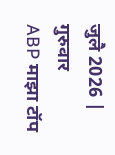जुलै 2026 | गुरुवार
ABP माझा टॉप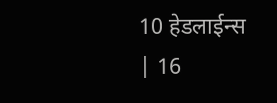10 हेडलाईन्स | 16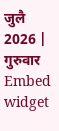जुलै 2026 | गुरुवार
Embed widget